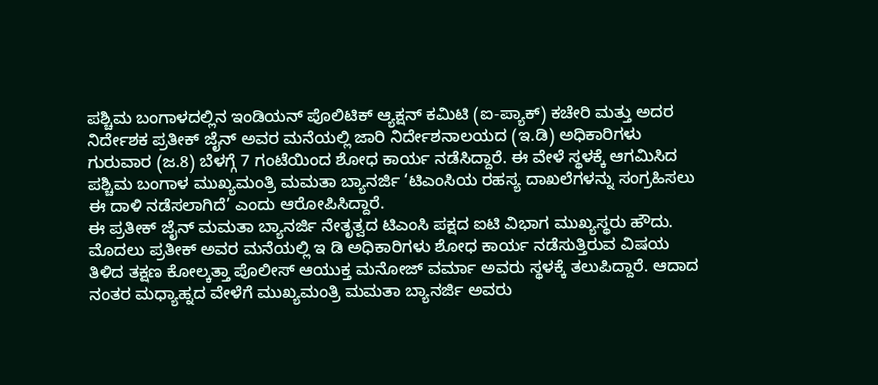ಪಶ್ಚಿಮ ಬಂಗಾಳದಲ್ಲಿನ ಇಂಡಿಯನ್ ಪೊಲಿಟಿಕ್ ಆ್ಯಕ್ಷನ್ ಕಮಿಟಿ (ಐ-ಪ್ಯಾಕ್) ಕಚೇರಿ ಮತ್ತು ಅದರ ನಿರ್ದೇಶಕ ಪ್ರತೀಕ್ ಜೈನ್ ಅವರ ಮನೆಯಲ್ಲಿ ಜಾರಿ ನಿರ್ದೇಶನಾಲಯದ (ಇ.ಡಿ) ಅಧಿಕಾರಿಗಳು ಗುರುವಾರ (ಜ.8) ಬೆಳಗ್ಗೆ 7 ಗಂಟೆಯಿಂದ ಶೋಧ ಕಾರ್ಯ ನಡೆಸಿದ್ದಾರೆ. ಈ ವೇಳೆ ಸ್ಥಳಕ್ಕೆ ಆಗಮಿಸಿದ ಪಶ್ಚಿಮ ಬಂಗಾಳ ಮುಖ್ಯಮಂತ್ರಿ ಮಮತಾ ಬ್ಯಾನರ್ಜಿ ‘ಟಿಎಂಸಿಯ ರಹಸ್ಯ ದಾಖಲೆಗಳನ್ನು ಸಂಗ್ರಹಿಸಲು ಈ ದಾಳಿ ನಡೆಸಲಾಗಿದೆ’ ಎಂದು ಆರೋಪಿಸಿದ್ದಾರೆ.
ಈ ಪ್ರತೀಕ್ ಜೈನ್ ಮಮತಾ ಬ್ಯಾನರ್ಜಿ ನೇತೃತ್ವದ ಟಿಎಂಸಿ ಪಕ್ಷದ ಐಟಿ ವಿಭಾಗ ಮುಖ್ಯಸ್ಥರು ಹೌದು. ಮೊದಲು ಪ್ರತೀಕ್ ಅವರ ಮನೆಯಲ್ಲಿ ಇ ಡಿ ಅಧಿಕಾರಿಗಳು ಶೋಧ ಕಾರ್ಯ ನಡೆಸುತ್ತಿರುವ ವಿಷಯ ತಿಳಿದ ತಕ್ಷಣ ಕೋಲ್ಕತ್ತಾ ಪೊಲೀಸ್ ಆಯುಕ್ತ ಮನೋಜ್ ವರ್ಮಾ ಅವರು ಸ್ಥಳಕ್ಕೆ ತಲುಪಿದ್ದಾರೆ. ಆದಾದ ನಂತರ ಮಧ್ಯಾಹ್ನದ ವೇಳೆಗೆ ಮುಖ್ಯಮಂತ್ರಿ ಮಮತಾ ಬ್ಯಾನರ್ಜಿ ಅವರು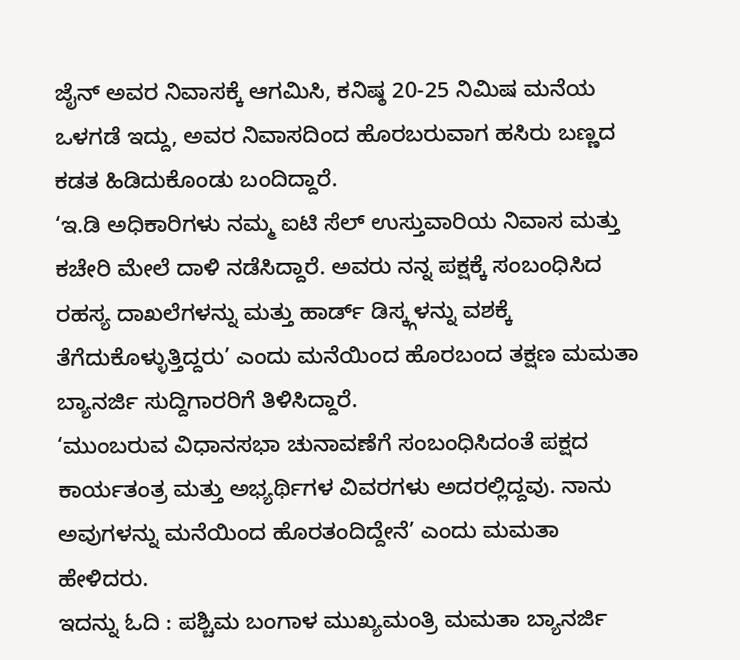ಜೈನ್ ಅವರ ನಿವಾಸಕ್ಕೆ ಆಗಮಿಸಿ, ಕನಿಷ್ಠ 20-25 ನಿಮಿಷ ಮನೆಯ ಒಳಗಡೆ ಇದ್ದು, ಅವರ ನಿವಾಸದಿಂದ ಹೊರಬರುವಾಗ ಹಸಿರು ಬಣ್ಣದ ಕಡತ ಹಿಡಿದುಕೊಂಡು ಬಂದಿದ್ದಾರೆ.
‘ಇ.ಡಿ ಅಧಿಕಾರಿಗಳು ನಮ್ಮ ಐಟಿ ಸೆಲ್ ಉಸ್ತುವಾರಿಯ ನಿವಾಸ ಮತ್ತು ಕಚೇರಿ ಮೇಲೆ ದಾಳಿ ನಡೆಸಿದ್ದಾರೆ. ಅವರು ನನ್ನ ಪಕ್ಷಕ್ಕೆ ಸಂಬಂಧಿಸಿದ ರಹಸ್ಯ ದಾಖಲೆಗಳನ್ನು ಮತ್ತು ಹಾರ್ಡ್ ಡಿಸ್ಕ್ಗಳನ್ನು ವಶಕ್ಕೆ ತೆಗೆದುಕೊಳ್ಳುತ್ತಿದ್ದರು’ ಎಂದು ಮನೆಯಿಂದ ಹೊರಬಂದ ತಕ್ಷಣ ಮಮತಾ ಬ್ಯಾನರ್ಜಿ ಸುದ್ದಿಗಾರರಿಗೆ ತಿಳಿಸಿದ್ದಾರೆ.
‘ಮುಂಬರುವ ವಿಧಾನಸಭಾ ಚುನಾವಣೆಗೆ ಸಂಬಂಧಿಸಿದಂತೆ ಪಕ್ಷದ ಕಾರ್ಯತಂತ್ರ ಮತ್ತು ಅಭ್ಯರ್ಥಿಗಳ ವಿವರಗಳು ಅದರಲ್ಲಿದ್ದವು. ನಾನು ಅವುಗಳನ್ನು ಮನೆಯಿಂದ ಹೊರತಂದಿದ್ದೇನೆ’ ಎಂದು ಮಮತಾ ಹೇಳಿದರು.
ಇದನ್ನು ಓದಿ : ಪಶ್ಚಿಮ ಬಂಗಾಳ ಮುಖ್ಯಮಂತ್ರಿ ಮಮತಾ ಬ್ಯಾನರ್ಜಿ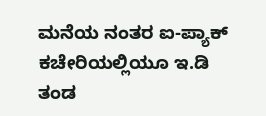ಮನೆಯ ನಂತರ ಐ-ಪ್ಯಾಕ್ ಕಚೇರಿಯಲ್ಲಿಯೂ ಇ.ಡಿ ತಂಡ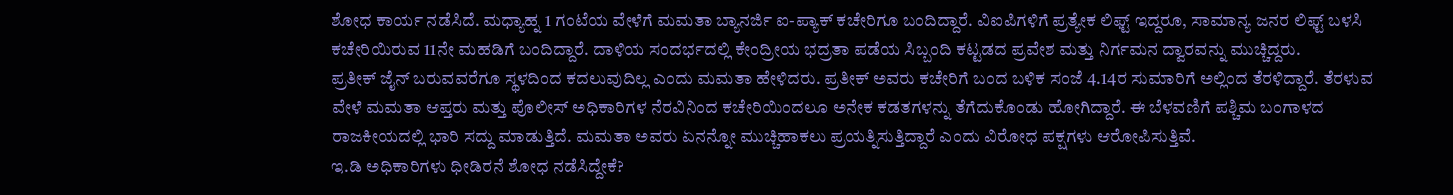ಶೋಧ ಕಾರ್ಯ ನಡೆಸಿದೆ. ಮಧ್ಯಾಹ್ನ 1 ಗಂಟೆಯ ವೇಳೆಗೆ ಮಮತಾ ಬ್ಯಾನರ್ಜಿ ಐ-ಪ್ಯಾಕ್ ಕಚೇರಿಗೂ ಬಂದಿದ್ದಾರೆ. ವಿಐಪಿಗಳಿಗೆ ಪ್ರತ್ಯೇಕ ಲಿಫ್ಟ್ ಇದ್ದರೂ, ಸಾಮಾನ್ಯ ಜನರ ಲಿಫ್ಟ್ ಬಳಸಿ ಕಚೇರಿಯಿರುವ 11ನೇ ಮಹಡಿಗೆ ಬಂದಿದ್ದಾರೆ. ದಾಳಿಯ ಸಂದರ್ಭದಲ್ಲಿ ಕೇಂದ್ರೀಯ ಭದ್ರತಾ ಪಡೆಯ ಸಿಬ್ಬಂದಿ ಕಟ್ಟಡದ ಪ್ರವೇಶ ಮತ್ತು ನಿರ್ಗಮನ ದ್ವಾರವನ್ನು ಮುಚ್ಚಿದ್ದರು.
ಪ್ರತೀಕ್ ಜೈನ್ ಬರುವವರೆಗೂ ಸ್ಥಳದಿಂದ ಕದಲುವುದಿಲ್ಲ ಎಂದು ಮಮತಾ ಹೇಳಿದರು. ಪ್ರತೀಕ್ ಅವರು ಕಚೇರಿಗೆ ಬಂದ ಬಳಿಕ ಸಂಜೆ 4.14ರ ಸುಮಾರಿಗೆ ಅಲ್ಲಿಂದ ತೆರಳಿದ್ದಾರೆ. ತೆರಳುವ ವೇಳೆ ಮಮತಾ ಆಪ್ತರು ಮತ್ತು ಪೊಲೀಸ್ ಅಧಿಕಾರಿಗಳ ನೆರವಿನಿಂದ ಕಚೇರಿಯಿಂದಲೂ ಅನೇಕ ಕಡತಗಳನ್ನು ತೆಗೆದುಕೊಂಡು ಹೋಗಿದ್ದಾರೆ. ಈ ಬೆಳವಣಿಗೆ ಪಶ್ಚಿಮ ಬಂಗಾಳದ ರಾಜಕೀಯದಲ್ಲಿ ಭಾರಿ ಸದ್ದು ಮಾಡುತ್ತಿದೆ. ಮಮತಾ ಅವರು ಏನನ್ನೋ ಮುಚ್ಚಿಹಾಕಲು ಪ್ರಯತ್ನಿಸುತ್ತಿದ್ದಾರೆ ಎಂದು ವಿರೋಧ ಪಕ್ಷಗಳು ಆರೋಪಿಸುತ್ತಿವೆ.
ಇ.ಡಿ ಅಧಿಕಾರಿಗಳು ಧೀಡಿರನೆ ಶೋಧ ನಡೆಸಿದ್ದೇಕೆ?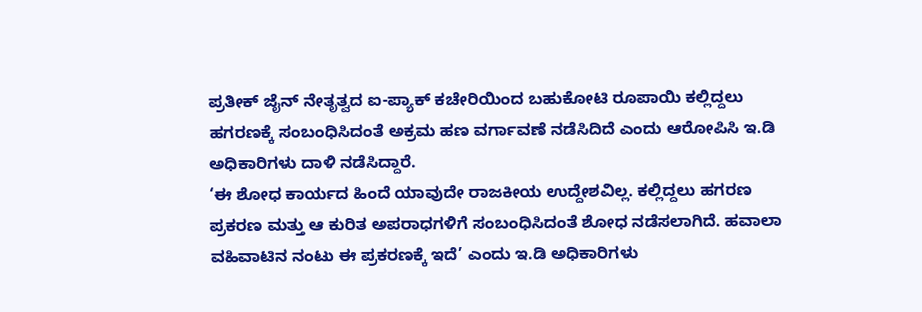ಪ್ರತೀಕ್ ಜೈನ್ ನೇತೃತ್ವದ ಐ-ಪ್ಯಾಕ್ ಕಚೇರಿಯಿಂದ ಬಹುಕೋಟಿ ರೂಪಾಯಿ ಕಲ್ಲಿದ್ದಲು ಹಗರಣಕ್ಕೆ ಸಂಬಂಧಿಸಿದಂತೆ ಅಕ್ರಮ ಹಣ ವರ್ಗಾವಣೆ ನಡೆಸಿದಿದೆ ಎಂದು ಆರೋಪಿಸಿ ಇ.ಡಿ ಅಧಿಕಾರಿಗಳು ದಾಳಿ ನಡೆಸಿದ್ದಾರೆ.
‘ಈ ಶೋಧ ಕಾರ್ಯದ ಹಿಂದೆ ಯಾವುದೇ ರಾಜಕೀಯ ಉದ್ದೇಶವಿಲ್ಲ. ಕಲ್ಲಿದ್ದಲು ಹಗರಣ ಪ್ರಕರಣ ಮತ್ತು ಆ ಕುರಿತ ಅಪರಾಧಗಳಿಗೆ ಸಂಬಂಧಿಸಿದಂತೆ ಶೋಧ ನಡೆಸಲಾಗಿದೆ. ಹವಾಲಾ ವಹಿವಾಟಿನ ನಂಟು ಈ ಪ್ರಕರಣಕ್ಕೆ ಇದೆ’ ಎಂದು ಇ.ಡಿ ಅಧಿಕಾರಿಗಳು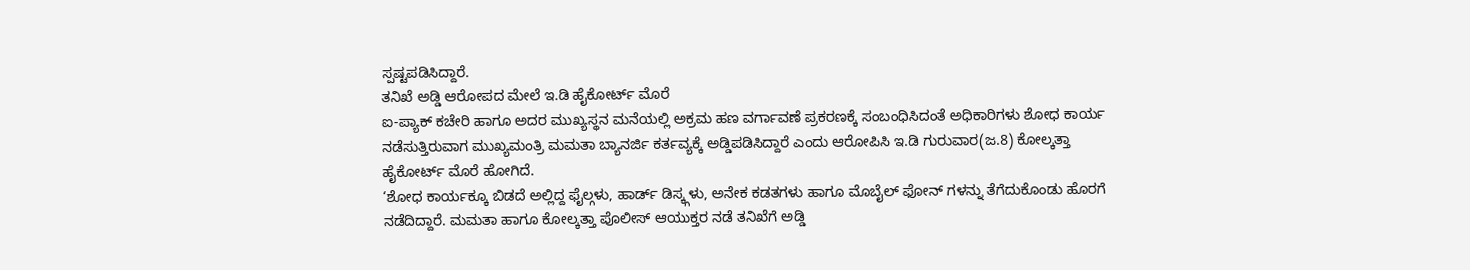ಸ್ಪಷ್ಟಪಡಿಸಿದ್ದಾರೆ.
ತನಿಖೆ ಅಡ್ಡಿ ಆರೋಪದ ಮೇಲೆ ಇ.ಡಿ ಹೈಕೋರ್ಟ್ ಮೊರೆ
ಐ-ಪ್ಯಾಕ್ ಕಚೇರಿ ಹಾಗೂ ಅದರ ಮುಖ್ಯಸ್ಥನ ಮನೆಯಲ್ಲಿ ಅಕ್ರಮ ಹಣ ವರ್ಗಾವಣೆ ಪ್ರಕರಣಕ್ಕೆ ಸಂಬಂಧಿಸಿದಂತೆ ಅಧಿಕಾರಿಗಳು ಶೋಧ ಕಾರ್ಯ ನಡೆಸುತ್ತಿರುವಾಗ ಮುಖ್ಯಮಂತ್ರಿ ಮಮತಾ ಬ್ಯಾನರ್ಜಿ ಕರ್ತವ್ಯಕ್ಕೆ ಅಡ್ಡಿಪಡಿಸಿದ್ದಾರೆ ಎಂದು ಆರೋಪಿಸಿ ಇ.ಡಿ ಗುರುವಾರ(ಜ.8) ಕೋಲ್ಕತ್ತಾ ಹೈಕೋರ್ಟ್ ಮೊರೆ ಹೋಗಿದೆ.
‘ಶೋಧ ಕಾರ್ಯಕ್ಕೂ ಬಿಡದೆ ಅಲ್ಲಿದ್ದ ಫೈಲ್ಗಳು, ಹಾರ್ಡ್ ಡಿಸ್ಕ್ಗಳು, ಅನೇಕ ಕಡತಗಳು ಹಾಗೂ ಮೊಬೈಲ್ ಫೋನ್ ಗಳನ್ನು ತೆಗೆದುಕೊಂಡು ಹೊರಗೆ ನಡೆದಿದ್ದಾರೆ. ಮಮತಾ ಹಾಗೂ ಕೋಲ್ಕತ್ತಾ ಪೊಲೀಸ್ ಆಯುಕ್ತರ ನಡೆ ತನಿಖೆಗೆ ಅಡ್ಡಿ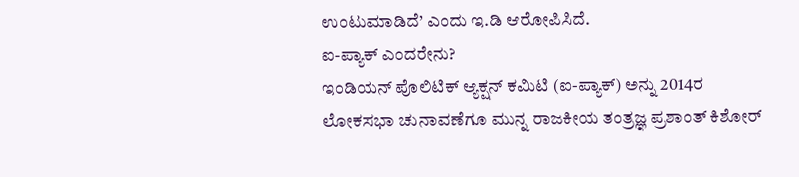ಉಂಟುಮಾಡಿದೆ’ ಎಂದು ಇ.ಡಿ ಆರೋಪಿಸಿದೆ.
ಐ-ಪ್ಯಾಕ್ ಎಂದರೇನು?
ಇಂಡಿಯನ್ ಪೊಲಿಟಿಕ್ ಆ್ಯಕ್ಷನ್ ಕಮಿಟಿ (ಐ-ಪ್ಯಾಕ್) ಅನ್ನು 2014ರ ಲೋಕಸಭಾ ಚುನಾವಣೆಗೂ ಮುನ್ನ ರಾಜಕೀಯ ತಂತ್ರಜ್ಞ ಪ್ರಶಾಂತ್ ಕಿಶೋರ್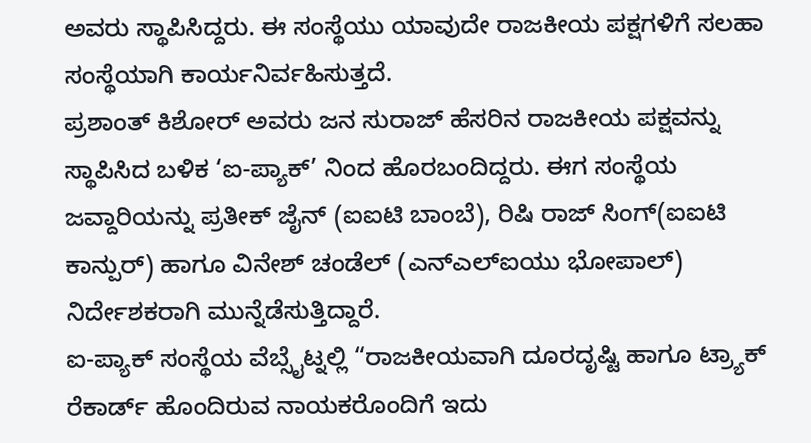ಅವರು ಸ್ಥಾಪಿಸಿದ್ದರು. ಈ ಸಂಸ್ಥೆಯು ಯಾವುದೇ ರಾಜಕೀಯ ಪಕ್ಷಗಳಿಗೆ ಸಲಹಾ ಸಂಸ್ಥೆಯಾಗಿ ಕಾರ್ಯನಿರ್ವಹಿಸುತ್ತದೆ.
ಪ್ರಶಾಂತ್ ಕಿಶೋರ್ ಅವರು ಜನ ಸುರಾಜ್ ಹೆಸರಿನ ರಾಜಕೀಯ ಪಕ್ಷವನ್ನು ಸ್ಥಾಪಿಸಿದ ಬಳಿಕ ‘ಐ-ಪ್ಯಾಕ್’ ನಿಂದ ಹೊರಬಂದಿದ್ದರು. ಈಗ ಸಂಸ್ಥೆಯ ಜವ್ದಾರಿಯನ್ನು ಪ್ರತೀಕ್ ಜೈನ್ (ಐಐಟಿ ಬಾಂಬೆ), ರಿಷಿ ರಾಜ್ ಸಿಂಗ್(ಐಐಟಿ ಕಾನ್ಪುರ್) ಹಾಗೂ ವಿನೇಶ್ ಚಂಡೆಲ್ (ಎನ್ಎಲ್ಐಯು ಭೋಪಾಲ್) ನಿರ್ದೇಶಕರಾಗಿ ಮುನ್ನೆಡೆಸುತ್ತಿದ್ದಾರೆ.
ಐ-ಪ್ಯಾಕ್ ಸಂಸ್ಥೆಯ ವೆಬ್ಸೈಟ್ನಲ್ಲಿ “ರಾಜಕೀಯವಾಗಿ ದೂರದೃಷ್ಟಿ ಹಾಗೂ ಟ್ರ್ಯಾಕ್ ರೆಕಾರ್ಡ್ ಹೊಂದಿರುವ ನಾಯಕರೊಂದಿಗೆ ಇದು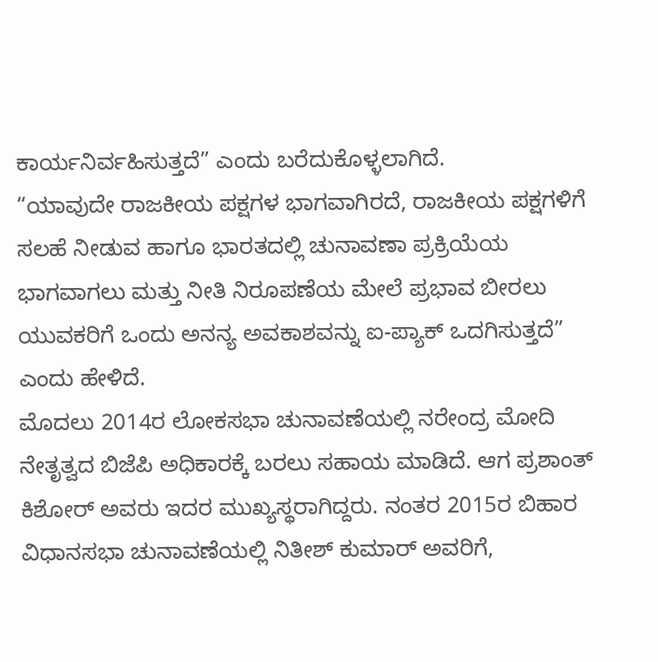ಕಾರ್ಯನಿರ್ವಹಿಸುತ್ತದೆ” ಎಂದು ಬರೆದುಕೊಳ್ಳಲಾಗಿದೆ.
“ಯಾವುದೇ ರಾಜಕೀಯ ಪಕ್ಷಗಳ ಭಾಗವಾಗಿರದೆ, ರಾಜಕೀಯ ಪಕ್ಷಗಳಿಗೆ ಸಲಹೆ ನೀಡುವ ಹಾಗೂ ಭಾರತದಲ್ಲಿ ಚುನಾವಣಾ ಪ್ರಕ್ರಿಯೆಯ ಭಾಗವಾಗಲು ಮತ್ತು ನೀತಿ ನಿರೂಪಣೆಯ ಮೇಲೆ ಪ್ರಭಾವ ಬೀರಲು ಯುವಕರಿಗೆ ಒಂದು ಅನನ್ಯ ಅವಕಾಶವನ್ನು ಐ-ಪ್ಯಾಕ್ ಒದಗಿಸುತ್ತದೆ” ಎಂದು ಹೇಳಿದೆ.
ಮೊದಲು 2014ರ ಲೋಕಸಭಾ ಚುನಾವಣೆಯಲ್ಲಿ ನರೇಂದ್ರ ಮೋದಿ ನೇತೃತ್ವದ ಬಿಜೆಪಿ ಅಧಿಕಾರಕ್ಕೆ ಬರಲು ಸಹಾಯ ಮಾಡಿದೆ. ಆಗ ಪ್ರಶಾಂತ್ ಕಿಶೋರ್ ಅವರು ಇದರ ಮುಖ್ಯಸ್ಥರಾಗಿದ್ದರು. ನಂತರ 2015ರ ಬಿಹಾರ ವಿಧಾನಸಭಾ ಚುನಾವಣೆಯಲ್ಲಿ ನಿತೀಶ್ ಕುಮಾರ್ ಅವರಿಗೆ,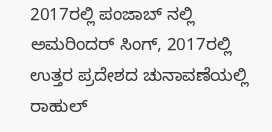2017ರಲ್ಲಿ ಪಂಜಾಬ್ ನಲ್ಲಿ ಅಮರಿಂದರ್ ಸಿಂಗ್, 2017ರಲ್ಲಿ ಉತ್ತರ ಪ್ರದೇಶದ ಚುನಾವಣೆಯಲ್ಲಿ ರಾಹುಲ್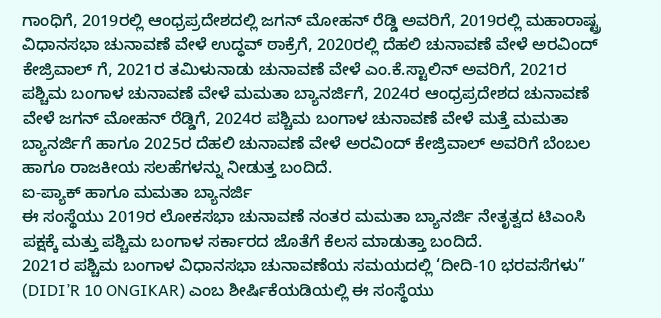ಗಾಂಧಿಗೆ, 2019ರಲ್ಲಿ ಆಂಧ್ರಪ್ರದೇಶದಲ್ಲಿ ಜಗನ್ ಮೋಹನ್ ರೆಡ್ಡಿ ಅವರಿಗೆ, 2019ರಲ್ಲಿ ಮಹಾರಾಷ್ಟ್ರ ವಿಧಾನಸಭಾ ಚುನಾವಣೆ ವೇಳೆ ಉದ್ಧವ್ ಠಾಕ್ರೆಗೆ, 2020ರಲ್ಲಿ ದೆಹಲಿ ಚುನಾವಣೆ ವೇಳೆ ಅರವಿಂದ್ ಕೇಜ್ರಿವಾಲ್ ಗೆ, 2021ರ ತಮಿಳುನಾಡು ಚುನಾವಣೆ ವೇಳೆ ಎಂ.ಕೆ.ಸ್ಟಾಲಿನ್ ಅವರಿಗೆ, 2021ರ ಪಶ್ಚಿಮ ಬಂಗಾಳ ಚುನಾವಣೆ ವೇಳೆ ಮಮತಾ ಬ್ಯಾನರ್ಜಿಗೆ, 2024ರ ಆಂಧ್ರಪ್ರದೇಶದ ಚುನಾವಣೆ ವೇಳೆ ಜಗನ್ ಮೋಹನ್ ರೆಡ್ಡಿಗೆ, 2024ರ ಪಶ್ಚಿಮ ಬಂಗಾಳ ಚುನಾವಣೆ ವೇಳೆ ಮತ್ತೆ ಮಮತಾ ಬ್ಯಾನರ್ಜಿಗೆ ಹಾಗೂ 2025ರ ದೆಹಲಿ ಚುನಾವಣೆ ವೇಳೆ ಅರವಿಂದ್ ಕೇಜ್ರಿವಾಲ್ ಅವರಿಗೆ ಬೆಂಬಲ ಹಾಗೂ ರಾಜಕೀಯ ಸಲಹೆಗಳನ್ನು ನೀಡುತ್ತ ಬಂದಿದೆ.
ಐ-ಪ್ಯಾಕ್ ಹಾಗೂ ಮಮತಾ ಬ್ಯಾನರ್ಜಿ
ಈ ಸಂಸ್ಥೆಯು 2019ರ ಲೋಕಸಭಾ ಚುನಾವಣೆ ನಂತರ ಮಮತಾ ಬ್ಯಾನರ್ಜಿ ನೇತೃತ್ವದ ಟಿಎಂಸಿ ಪಕ್ಷಕ್ಕೆ ಮತ್ತು ಪಶ್ಚಿಮ ಬಂಗಾಳ ಸರ್ಕಾರದ ಜೊತೆಗೆ ಕೆಲಸ ಮಾಡುತ್ತಾ ಬಂದಿದೆ.
2021ರ ಪಶ್ಚಿಮ ಬಂಗಾಳ ವಿಧಾನಸಭಾ ಚುನಾವಣೆಯ ಸಮಯದಲ್ಲಿ ‘ದೀದಿ-10 ಭರವಸೆಗಳು” (DIDI’R 10 ONGIKAR) ಎಂಬ ಶೀರ್ಷಿಕೆಯಡಿಯಲ್ಲಿ ಈ ಸಂಸ್ಥೆಯು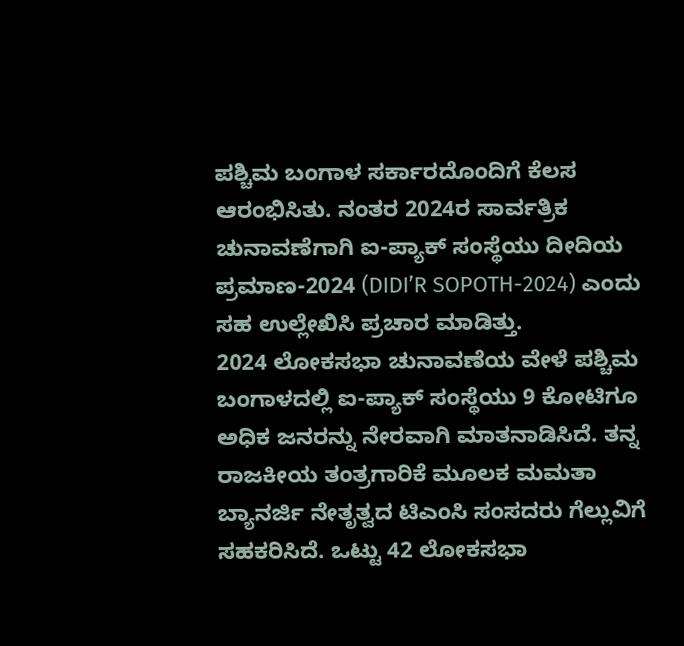ಪಶ್ಚಿಮ ಬಂಗಾಳ ಸರ್ಕಾರದೊಂದಿಗೆ ಕೆಲಸ ಆರಂಭಿಸಿತು. ನಂತರ 2024ರ ಸಾರ್ವತ್ರಿಕ ಚುನಾವಣೆಗಾಗಿ ಐ-ಪ್ಯಾಕ್ ಸಂಸ್ಥೆಯು ದೀದಿಯ ಪ್ರಮಾಣ-2024 (DIDI’R SOPOTH-2024) ಎಂದು ಸಹ ಉಲ್ಲೇಖಿಸಿ ಪ್ರಚಾರ ಮಾಡಿತ್ತು.
2024 ಲೋಕಸಭಾ ಚುನಾವಣೆಯ ವೇಳೆ ಪಶ್ಚಿಮ ಬಂಗಾಳದಲ್ಲಿ ಐ-ಪ್ಯಾಕ್ ಸಂಸ್ಥೆಯು 9 ಕೋಟಿಗೂ ಅಧಿಕ ಜನರನ್ನು ನೇರವಾಗಿ ಮಾತನಾಡಿಸಿದೆ. ತನ್ನ ರಾಜಕೀಯ ತಂತ್ರಗಾರಿಕೆ ಮೂಲಕ ಮಮತಾ ಬ್ಯಾನರ್ಜಿ ನೇತೃತ್ವದ ಟಿಎಂಸಿ ಸಂಸದರು ಗೆಲ್ಲುವಿಗೆ ಸಹಕರಿಸಿದೆ. ಒಟ್ಟು 42 ಲೋಕಸಭಾ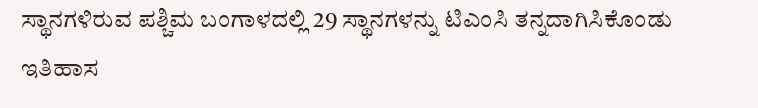ಸ್ಥಾನಗಳಿರುವ ಪಶ್ಚಿಮ ಬಂಗಾಳದಲ್ಲಿ 29 ಸ್ಥಾನಗಳನ್ನು ಟಿಎಂಸಿ ತನ್ನದಾಗಿಸಿಕೊಂಡು ಇತಿಹಾಸ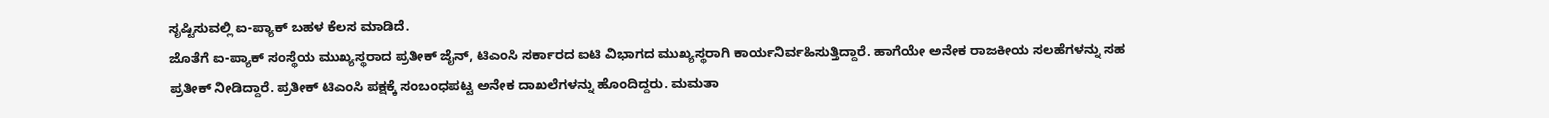ಸೃಷ್ಟಿಸುವಲ್ಲಿ ಐ-ಪ್ಯಾಕ್ ಬಹಳ ಕೆಲಸ ಮಾಡಿದೆ.
ಜೊತೆಗೆ ಐ-ಪ್ಯಾಕ್ ಸಂಸ್ಥೆಯ ಮುಖ್ಯಸ್ಥರಾದ ಪ್ರತೀಕ್ ಜೈನ್, ಟಿಎಂಸಿ ಸರ್ಕಾರದ ಐಟಿ ವಿಭಾಗದ ಮುಖ್ಯಸ್ಥರಾಗಿ ಕಾರ್ಯನಿರ್ವಹಿಸುತ್ತಿದ್ದಾರೆ. ಹಾಗೆಯೇ ಅನೇಕ ರಾಜಕೀಯ ಸಲಹೆಗಳನ್ನು ಸಹ ಪ್ರತೀಕ್ ನೀಡಿದ್ದಾರೆ. ಪ್ರತೀಕ್ ಟಿಎಂಸಿ ಪಕ್ಷಕ್ಕೆ ಸಂಬಂಧಪಟ್ಟ ಅನೇಕ ದಾಖಲೆಗಳನ್ನು ಹೊಂದಿದ್ದರು. ಮಮತಾ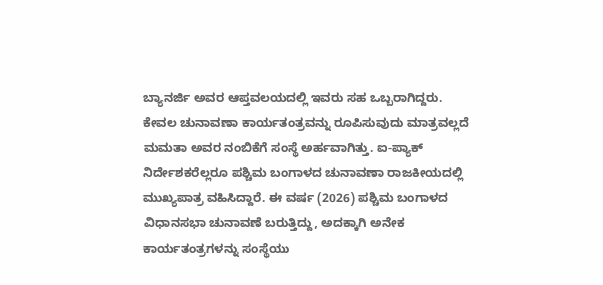ಬ್ಯಾನರ್ಜಿ ಅವರ ಆಪ್ತವಲಯದಲ್ಲಿ ಇವರು ಸಹ ಒಬ್ಬರಾಗಿದ್ದರು.
ಕೇವಲ ಚುನಾವಣಾ ಕಾರ್ಯತಂತ್ರವನ್ನು ರೂಪಿಸುವುದು ಮಾತ್ರವಲ್ಲದೆ ಮಮತಾ ಅವರ ನಂಬಿಕೆಗೆ ಸಂಸ್ಥೆ ಅರ್ಹವಾಗಿತ್ತು. ಐ-ಪ್ಯಾಕ್ ನಿರ್ದೇಶಕರೆಲ್ಲರೂ ಪಶ್ಚಿಮ ಬಂಗಾಳದ ಚುನಾವಣಾ ರಾಜಕೀಯದಲ್ಲಿ ಮುಖ್ಯಪಾತ್ರ ವಹಿಸಿದ್ದಾರೆ. ಈ ವರ್ಷ (2026) ಪಶ್ಚಿಮ ಬಂಗಾಳದ ವಿಧಾನಸಭಾ ಚುನಾವಣೆ ಬರುತ್ತಿದ್ದು, ಅದಕ್ಕಾಗಿ ಅನೇಕ ಕಾರ್ಯತಂತ್ರಗಳನ್ನು ಸಂಸ್ಥೆಯು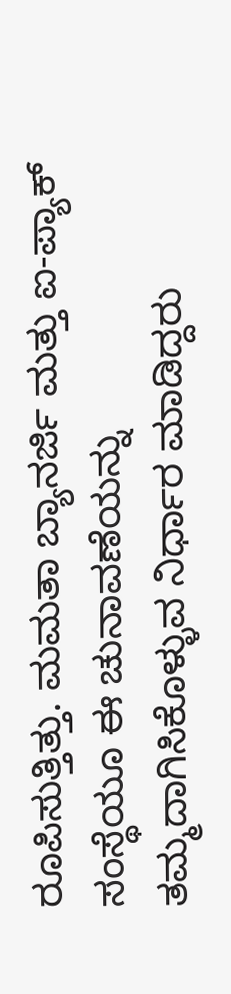ರೂಪಿಸುತ್ತಿತ್ತು. ಮಮತಾ ಬ್ಯಾನರ್ಜಿ ಮತ್ತು ಐ-ಪ್ಯಾಕ್ ಸಂಸ್ಥೆಯೂ ಈ ಚುನಾವಣೆಯನ್ನು ತಮ್ಮದಾಗಿಸಿಕೊಳ್ಳುವ ನಿರ್ಧಾರ ಮಾಡಿದ್ದರು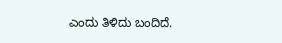ಎಂದು ತಿಳಿದು ಬಂದಿದೆ.